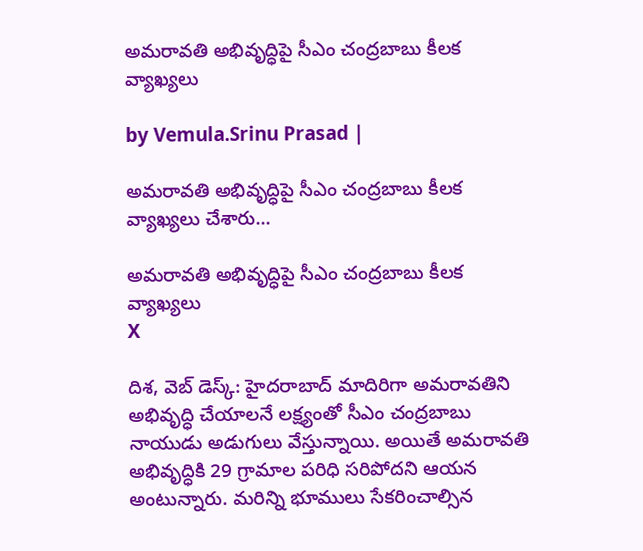అమరావతి అభివృద్ధిపై సీఎం చంద్రబాబు కీలక వ్యాఖ్యలు

by Vemula.Srinu Prasad |

అమరావతి అభివృద్ధిపై సీఎం చంద్రబాబు కీలక వ్యాఖ్యలు చేశారు...

అమరావతి అభివృద్ధిపై సీఎం చంద్రబాబు కీలక వ్యాఖ్యలు
X

దిశ, వెబ్ డెస్క్: హైదరాబాద్ మాదిరిగా అమరావతిని అభివృద్ధి చేయాలనే లక్ష్యంతో సీఎం చంద్రబాబు నాయుడు అడుగులు వేస్తున్నాయి. అయితే అమరావతి అభివృద్ధికి 29 గ్రామాల పరిధి సరిపోదని ఆయన అంటున్నారు. మరిన్ని భూములు సేకరించాల్సిన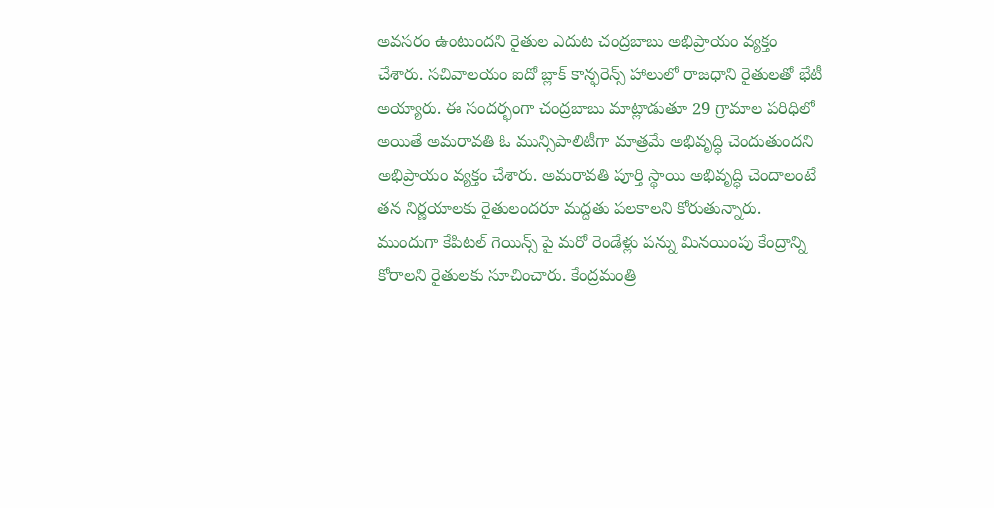అవసరం ఉంటుందని రైతుల ఎదుట చంద్రబాబు అభిప్రాయం వ్యక్తం చేశారు. సచివాలయం ఐదో బ్లాక్ కాన్ఫరెన్స్ హాలులో రాజధాని రైతులతో భేటీ అయ్యారు. ఈ సందర్భంగా చంద్రబాబు మాట్లాడుతూ 29 గ్రామాల పరిధిలో అయితే అమరావతి ఓ మున్సిపాలిటీగా మాత్రమే అభివృద్ధి చెందుతుందని అభిప్రాయం వ్యక్తం చేశారు. అమరావతి పూర్తి స్థాయి అభివృద్ధి చెందాలంటే తన నిర్ణయాలకు రైతులందరూ మద్దతు పలకాలని కోరుతున్నారు. ముందుగా కేపిటల్ గెయిన్స్ పై మరో రెండేళ్లు పన్ను మినయింపు కేంద్రాన్ని కోరాలని రైతులకు సూచించారు. కేంద్రమంత్రి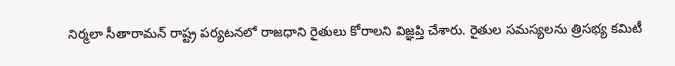నిర్మలా సీతారామన్ రాష్ట్ర పర్యటనలో రాజధాని రైతులు కోరాలని విజ్ఞప్తి చేశారు. రైతుల సమస్యలను త్రిసభ్య కమిటీ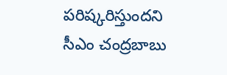పరిష్కరిస్తుందని సీఎం చంద్రబాబు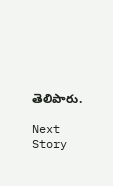తెలిపారు.

Next Story